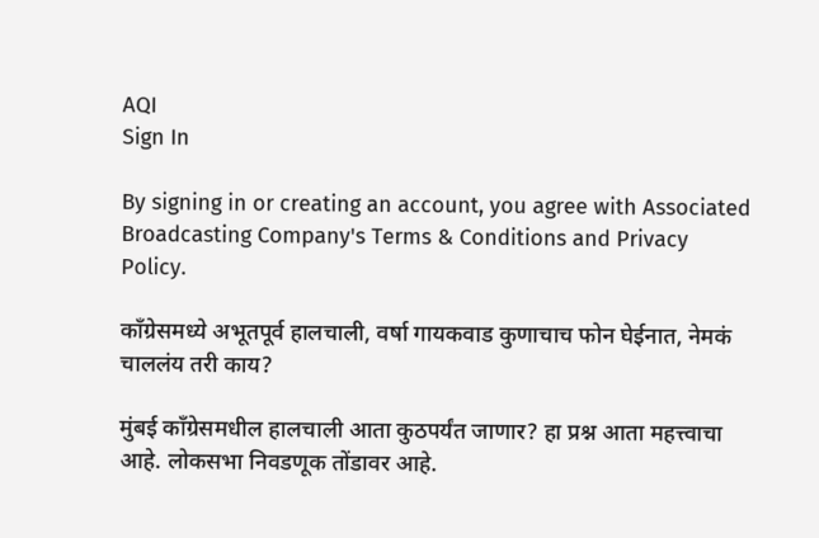AQI
Sign In

By signing in or creating an account, you agree with Associated Broadcasting Company's Terms & Conditions and Privacy Policy.

काँग्रेसमध्ये अभूतपूर्व हालचाली, वर्षा गायकवाड कुणाचाच फोन घेईनात, नेमकं चाललंय तरी काय?

मुंबई काँग्रेसमधील हालचाली आता कुठपर्यंत जाणार? हा प्रश्न आता महत्त्वाचा आहे. लोकसभा निवडणूक तोंडावर आहे.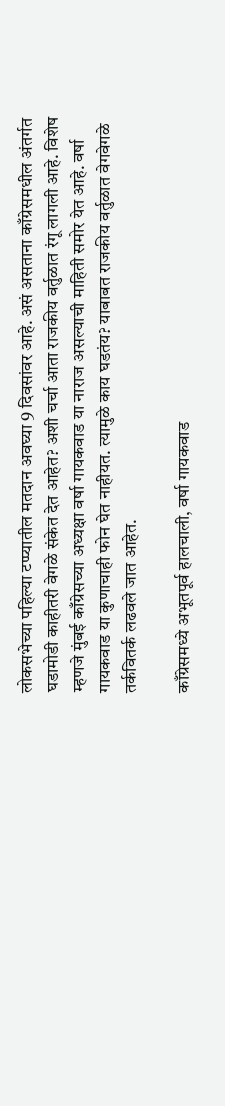लोकसभेच्या पहिल्या टप्प्यातील मतदान अवघ्या 9 दिवसांवर आहे. असं असताना काँग्रेसमधील अंतर्गत घडामोडी काहीतरी वेगळे संकेत देत आहेत? अशी चर्चा आता राजकीय वर्तुळात रंगू लागली आहे. विशेष म्हणजे मुंबई काँग्रेसच्या अध्यक्षा वर्षा गायकवाड या नाराज असल्याची माहिती समोर येत आहे. वर्षा गायकवाड या कुणाचाही फोन घेत नाहीयत. त्यामुळे काय घडतंय? याबाबत राजकीय वर्तुळात वेगवेगळे तर्कवितर्क लढवले जात आहेत.

काँग्रेसमध्ये अभूतपूर्व हालचाली, वर्षा गायकवाड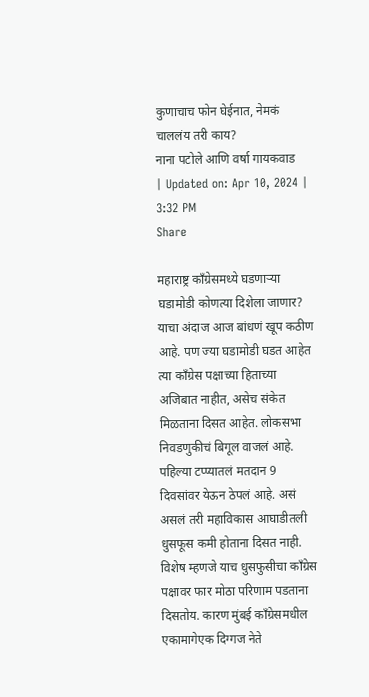कुणाचाच फोन घेईनात, नेमकं चाललंय तरी काय?
नाना पटोले आणि वर्षा गायकवाड
| Updated on: Apr 10, 2024 | 3:32 PM
Share

महाराष्ट्र काँग्रेसमध्ये घडणाऱ्या घडामोडी कोणत्या दिशेला जाणार? याचा अंदाज आज बांधणं खूप कठीण आहे. पण ज्या घडामोडी घडत आहेत त्या काँग्रेस पक्षाच्या हिताच्या अजिबात नाहीत, असेच संकेत मिळताना दिसत आहेत. लोकसभा निवडणुकीचं बिगूल वाजलं आहे. पहिल्या टप्प्यातलं मतदान 9 दिवसांवर येऊन ठेपलं आहे. असं असलं तरी महाविकास आघाडीतली धुसफूस कमी होताना दिसत नाही. विशेष म्हणजे याच धुसफुसीचा काँग्रेस पक्षावर फार मोठा परिणाम पडताना दिसतोय. कारण मुंबई काँग्रेसमधील एकामागेएक दिग्गज नेते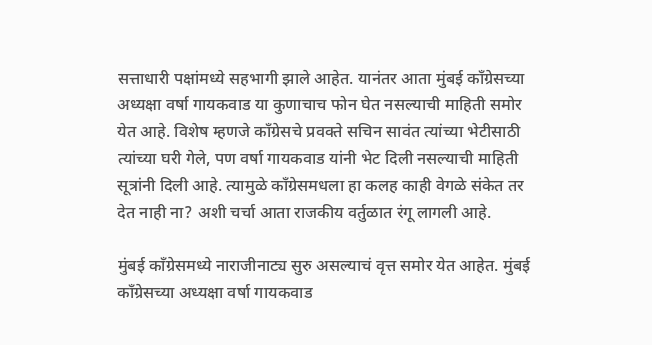सत्ताधारी पक्षांमध्ये सहभागी झाले आहेत. यानंतर आता मुंबई काँग्रेसच्या अध्यक्षा वर्षा गायकवाड या कुणाचाच फोन घेत नसल्याची माहिती समोर येत आहे. विशेष म्हणजे काँग्रेसचे प्रवक्ते सचिन सावंत त्यांच्या भेटीसाठी त्यांच्या घरी गेले, पण वर्षा गायकवाड यांनी भेट दिली नसल्याची माहिती सूत्रांनी दिली आहे. त्यामुळे काँग्रेसमधला हा कलह काही वेगळे संकेत तर देत नाही ना? अशी चर्चा आता राजकीय वर्तुळात रंगू लागली आहे.

मुंबई काँग्रेसमध्ये नाराजीनाट्य सुरु असल्याचं वृत्त समोर येत आहेत. मुंबई काँग्रेसच्या अध्यक्षा वर्षा गायकवाड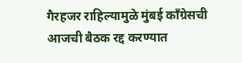गैरहजर राहिल्यामुळे मुंबई काँग्रेसची आजची बैठक रद्द करण्यात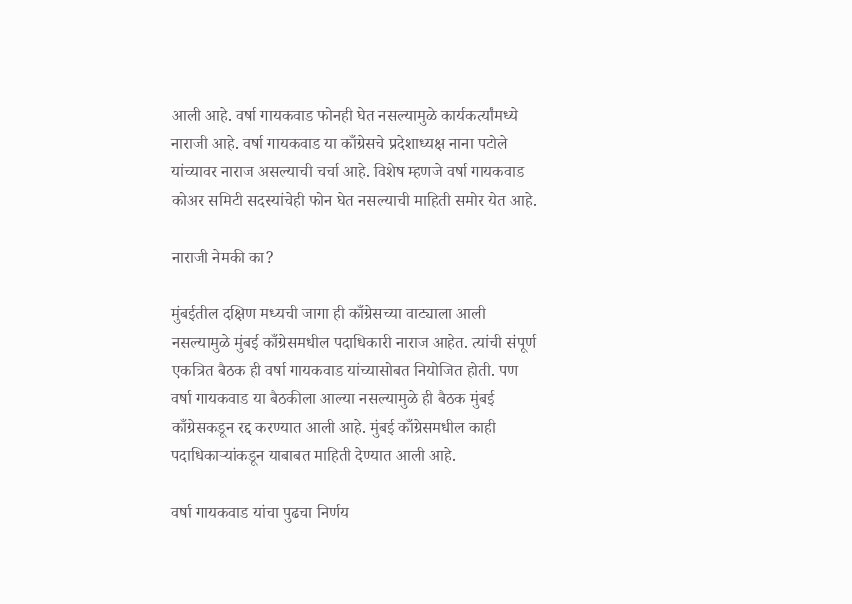आली आहे. वर्षा गायकवाड फोनही घेत नसल्यामुळे कार्यकर्त्यांमध्ये नाराजी आहे. वर्षा गायकवाड या काँग्रेसचे प्रदेशाध्यक्ष नाना पटोले यांच्यावर नाराज असल्याची चर्चा आहे. विशेष म्हणजे वर्षा गायकवाड कोअर समिटी सदस्यांचेही फोन घेत नसल्याची माहिती समोर येत आहे.

नाराजी नेमकी का?

मुंबईतील दक्षिण मध्यची जागा ही काँग्रेसच्या वाट्याला आली नसल्यामुळे मुंबई काँग्रेसमधील पदाधिकारी नाराज आहेत. त्यांची संपूर्ण एकत्रित बैठक ही वर्षा गायकवाड यांच्यासोबत नियोजित होती. पण वर्षा गायकवाड या बैठकीला आल्या नसल्यामुळे ही बैठक मुंबई काँग्रेसकडून रद्द करण्यात आली आहे. मुंबई काँग्रेसमधील काही पदाधिकाऱ्यांकडून याबाबत माहिती देण्यात आली आहे.

वर्षा गायकवाड यांचा पुढचा निर्णय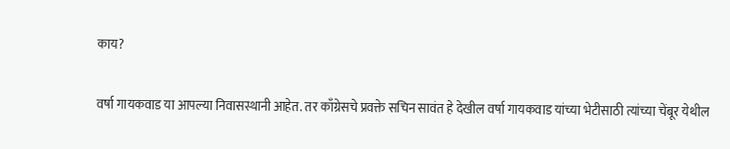काय?

वर्षा गायकवाड या आपल्या निवासस्थानी आहेत. तर काँग्रेसचे प्रवक्ते सचिन सावंत हे देखील वर्षा गायकवाड यांच्या भेटीसाठी त्यांच्या चेंबूर येथील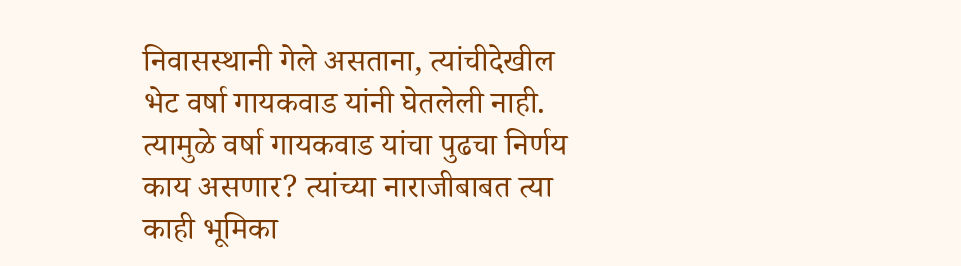निवासस्थानी गेले असताना, त्यांचीदेखील भेट वर्षा गायकवाड यांनी घेतलेली नाही. त्यामुळे वर्षा गायकवाड यांचा पुढचा निर्णय काय असणार? त्यांच्या नाराजीबाबत त्या काही भूमिका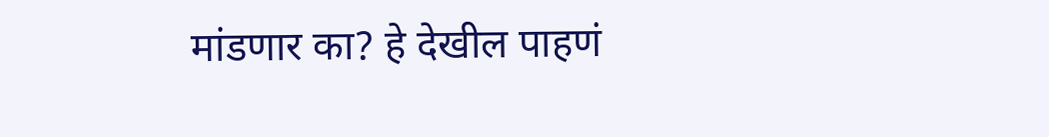मांडणार का? हे देखील पाहणं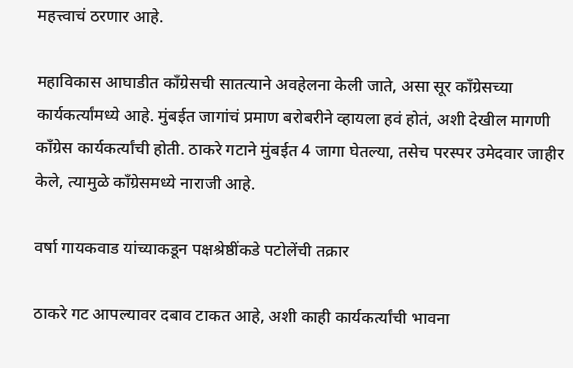महत्त्वाचं ठरणार आहे.

महाविकास आघाडीत काँग्रेसची सातत्याने अवहेलना केली जाते, असा सूर काँग्रेसच्या कार्यकर्त्यांमध्ये आहे. मुंबईत जागांचं प्रमाण बरोबरीने व्हायला हवं होतं, अशी देखील मागणी काँग्रेस कार्यकर्त्यांची होती. ठाकरे गटाने मुंबईत 4 जागा घेतल्या, तसेच परस्पर उमेदवार जाहीर केले, त्यामुळे काँग्रेसमध्ये नाराजी आहे.

वर्षा गायकवाड यांच्याकडून पक्षश्रेष्ठींकडे पटोलेंची तक्रार

ठाकरे गट आपल्यावर दबाव टाकत आहे, अशी काही कार्यकर्त्यांची भावना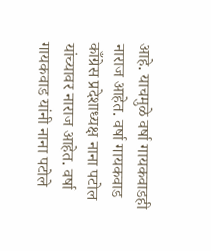आहे. याचमुळे वर्षा गायकवाडही नाराज आहेत. वर्षा गायकवाड काँग्रेस प्रदेशाध्यक्ष नाना पटोल यांच्यावर नाराज आहेत. वर्षा गायकवाड यांनी नाना पटोले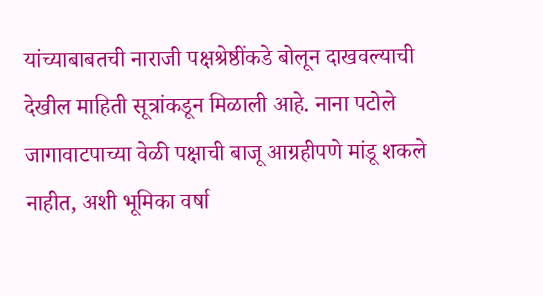यांच्याबाबतची नाराजी पक्षश्रेष्ठींकडे बोलून दाखवल्याची देखील माहिती सूत्रांकडून मिळाली आहे. नाना पटोले जागावाटपाच्या वेळी पक्षाची बाजू आग्रहीपणे मांडू शकले नाहीत, अशी भूमिका वर्षा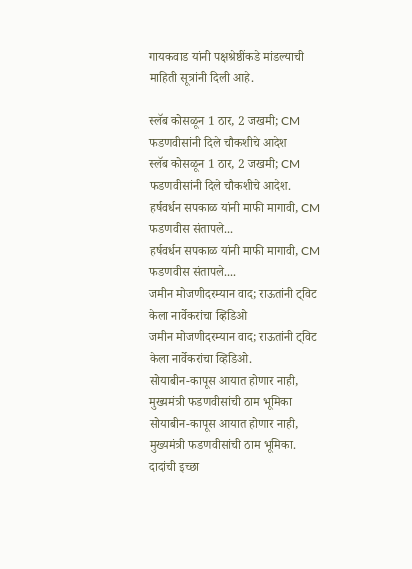गायकवाड यांनी पक्षश्रेष्ठींकडे मांडल्याची माहिती सूत्रांनी दिली आहे.

स्लॅब कोसळून 1 ठार, 2 जखमी; CM फडणवीसांनी दिले चौकशीचे आदेश
स्लॅब कोसळून 1 ठार, 2 जखमी; CM फडणवीसांनी दिले चौकशीचे आदेश.
हर्षवर्धन सपकाळ यांनी माफी मागावी, CM फडणवीस संतापले...
हर्षवर्धन सपकाळ यांनी माफी मागावी, CM फडणवीस संतापले....
जमीन मोजणीदरम्यान वाद; राऊतांनी ट्विट केला नार्वेकरांचा व्हिडिओ
जमीन मोजणीदरम्यान वाद; राऊतांनी ट्विट केला नार्वेकरांचा व्हिडिओ.
सोयाबीन-कापूस आयात होणार नाही, मुख्यमंत्री फडणवीसांची ठाम भूमिका
सोयाबीन-कापूस आयात होणार नाही, मुख्यमंत्री फडणवीसांची ठाम भूमिका.
दादांची इच्छा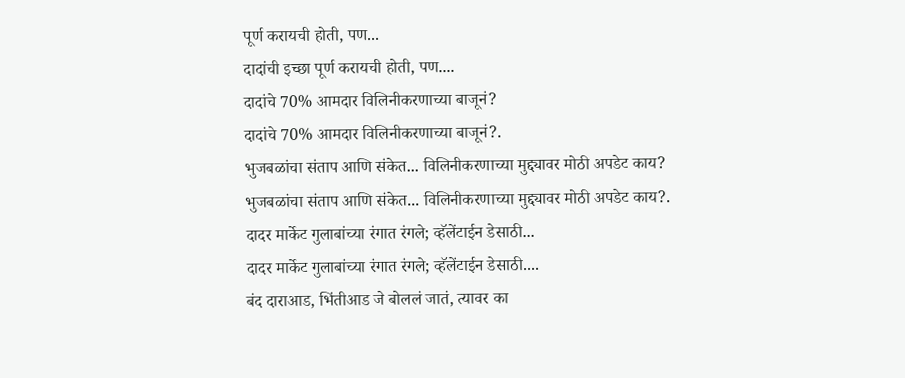पूर्ण करायची होती, पण...
दादांची इच्छा पूर्ण करायची होती, पण....
दादांचे 70% आमदार विलिनीकरणाच्या बाजूनं?
दादांचे 70% आमदार विलिनीकरणाच्या बाजूनं?.
भुजबळांचा संताप आणि संकेत... विलिनीकरणाच्या मुद्द्यावर मोठी अपडेट काय?
भुजबळांचा संताप आणि संकेत... विलिनीकरणाच्या मुद्द्यावर मोठी अपडेट काय?.
दादर मार्केट गुलाबांच्या रंगात रंगले; व्हॅलेंटाईन डेसाठी...
दादर मार्केट गुलाबांच्या रंगात रंगले; व्हॅलेंटाईन डेसाठी....
बंद दाराआड, भिंतीआड जे बोललं जातं, त्यावर का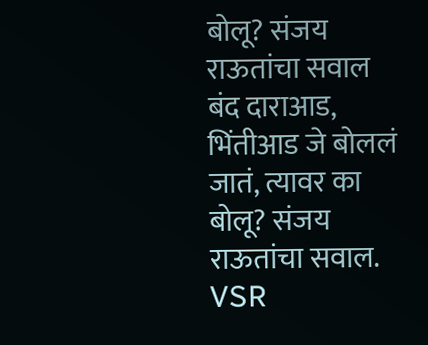बोलू? संजय राऊतांचा सवाल
बंद दाराआड, भिंतीआड जे बोललं जातं, त्यावर का बोलू? संजय राऊतांचा सवाल.
VSR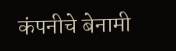कंपनीचे बेनामी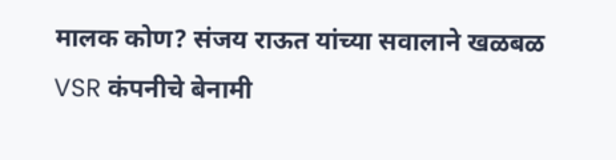मालक कोण? संजय राऊत यांच्या सवालाने खळबळ
VSR कंपनीचे बेनामी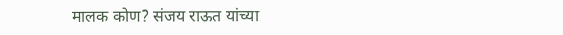मालक कोण? संजय राऊत यांच्या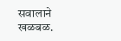सवालाने खळबळ.